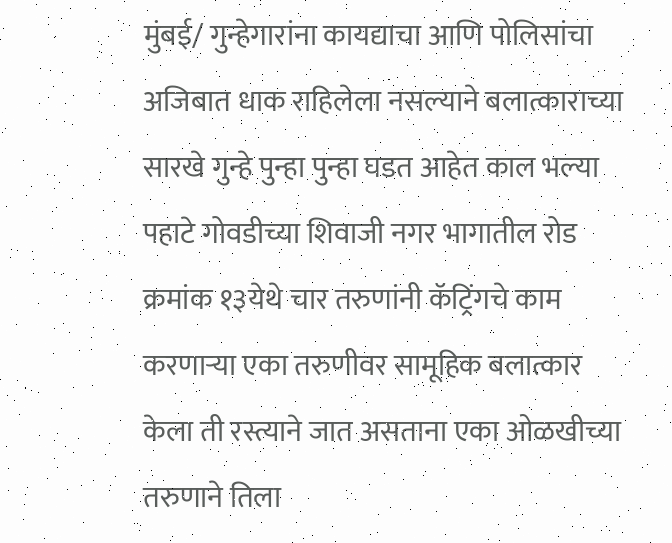मुंबई/ गुन्हेगारांना कायद्याचा आणि पोलिसांचा अजिबात धाक राहिलेला नसल्याने बलात्काराच्या सारखे गुन्हे पुन्हा पुन्हा घडत आहेत काल भल्या पहाटे गोवडीच्या शिवाजी नगर भागातील रोड क्रमांक १३येथे चार तरुणांनी कॅट्रिंगचे काम करणाऱ्या एका तरुणीवर सामूहिक बलात्कार केला ती रस्त्याने जात असताना एका ओळखीच्या तरुणाने तिला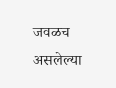जवळच असलेल्या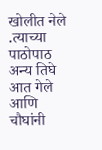खोलीत नेले .त्याच्या पाठोपाठ अन्य तिघे आत गेले आणि चौघांनी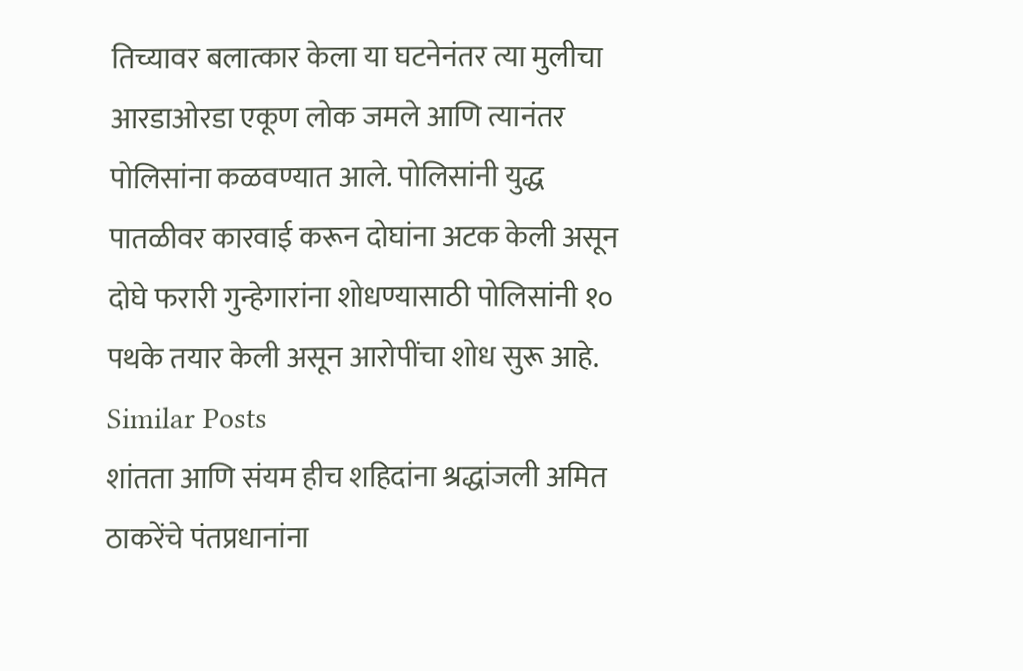तिच्यावर बलात्कार केला या घटनेनंतर त्या मुलीचा आरडाओरडा एकूण लोक जमले आणि त्यानंतर पोलिसांना कळवण्यात आले. पोलिसांनी युद्ध पातळीवर कारवाई करून दोघांना अटक केली असून दोघे फरारी गुन्हेगारांना शोधण्यासाठी पोलिसांनी १० पथके तयार केली असून आरोपींचा शोध सुरू आहे.
Similar Posts
शांतता आणि संयम हीच शहिदांना श्रद्धांजली अमित ठाकरेंचे पंतप्रधानांना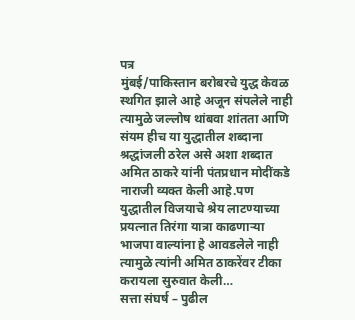पत्र
मुंबई/पाकिस्तान बरोबरचे युद्ध केवळ स्थगित झाले आहे अजून संपलेले नाही त्यामुळे जल्लोष थांबवा शांतता आणि संयम हीच या युद्धातील शब्दाना श्रद्धांजली ठरेल असे अशा शब्दात अमित ठाकरे यांनी पंतप्रधान मोदींकडे नाराजी व्यक्त केली आहे.पण युद्धातील विजयाचे श्रेय लाटण्याच्या प्रयत्नात तिरंगा यात्रा काढणाऱ्या भाजपा वाल्यांना हे आवडलेले नाही त्यामुळे त्यांनी अमित ठाकरेंवर टीका करायला सुरुवात केली…
सत्ता संघर्ष – पुढील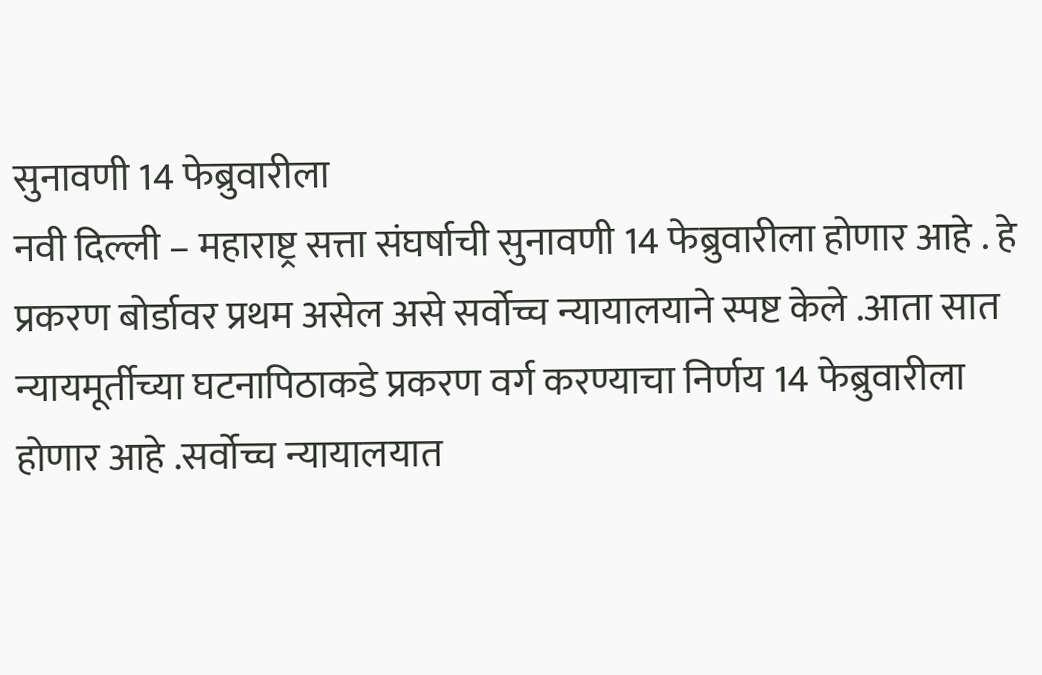सुनावणी 14 फेब्रुवारीला
नवी दिल्ली – महाराष्ट्र सत्ता संघर्षाची सुनावणी 14 फेब्रुवारीला होणार आहे . हे प्रकरण बोर्डावर प्रथम असेल असे सर्वोच्च न्यायालयाने स्पष्ट केले .आता सात न्यायमूर्तीच्या घटनापिठाकडे प्रकरण वर्ग करण्याचा निर्णय 14 फेब्रुवारीला होणार आहे .सर्वोच्च न्यायालयात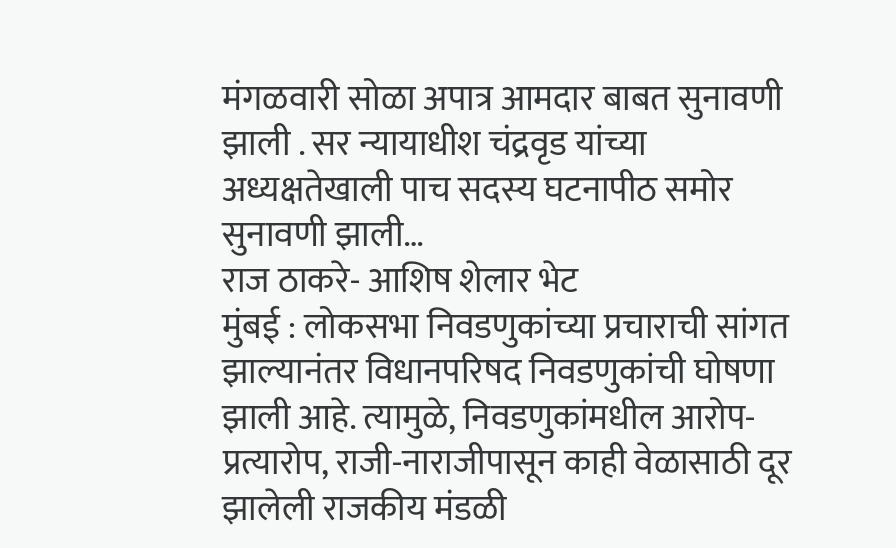मंगळवारी सोळा अपात्र आमदार बाबत सुनावणी झाली . सर न्यायाधीश चंद्रवृड यांच्या अध्यक्षतेखाली पाच सदस्य घटनापीठ समोर सुनावणी झाली…
राज ठाकरे- आशिष शेलार भेट
मुंबई : लोकसभा निवडणुकांच्या प्रचाराची सांगत झाल्यानंतर विधानपरिषद निवडणुकांची घोषणा झाली आहे. त्यामुळे, निवडणुकांमधील आरोप-प्रत्यारोप, राजी-नाराजीपासून काही वेळासाठी दूर झालेली राजकीय मंडळी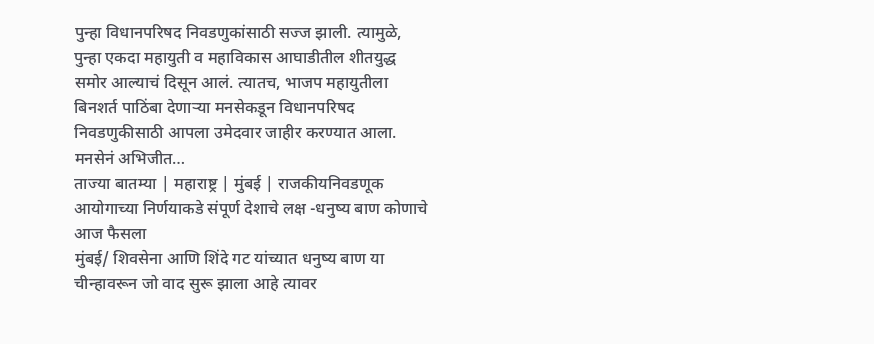पुन्हा विधानपरिषद निवडणुकांसाठी सज्ज झाली. त्यामुळे, पुन्हा एकदा महायुती व महाविकास आघाडीतील शीतयुद्ध समोर आल्याचं दिसून आलं. त्यातच, भाजप महायुतीला बिनशर्त पाठिंबा देणाऱ्या मनसेकडून विधानपरिषद निवडणुकीसाठी आपला उमेदवार जाहीर करण्यात आला. मनसेनं अभिजीत…
ताज्या बातम्या | महाराष्ट्र | मुंबई | राजकीयनिवडणूक आयोगाच्या निर्णयाकडे संपूर्ण देशाचे लक्ष -धनुष्य बाण कोणाचे आज फैसला
मुंबई/ शिवसेना आणि शिंदे गट यांच्यात धनुष्य बाण या चीन्हावरून जो वाद सुरू झाला आहे त्यावर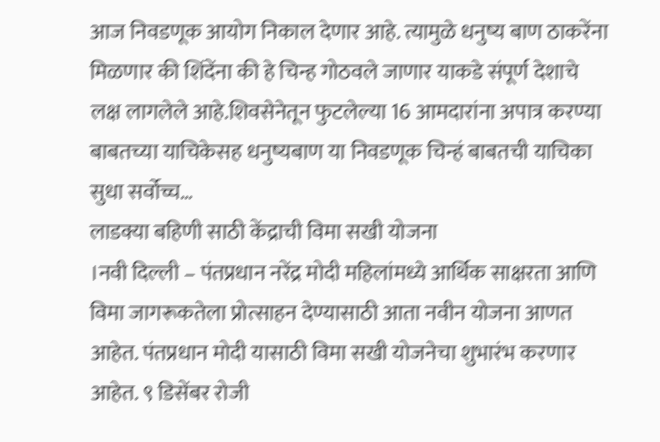आज निवडणूक आयोग निकाल देणार आहे. त्यामुळे धनुष्य बाण ठाकरेंना मिळणार की शिंदेंना की हे चिन्ह गोठवले जाणार याकडे संपूर्ण देशाचे लक्ष लागलेले आहे.शिवसेनेतून फुटलेल्या 16 आमदारांना अपात्र करण्या बाबतच्या याचिकेसह धनुष्यबाण या निवडणूक चिन्हं बाबतची याचिका सुधा सर्वोच्च…
लाडक्या बहिणी साठी केंद्राची विमा सखी योजना
।नवी दिल्ली – पंतप्रधान नरेंद्र मोदी महिलांमध्ये आर्थिक साक्षरता आणि विमा जागरूकतेला प्रोत्साहन देण्यासाठी आता नवीन योजना आणत आहेत. पंतप्रधान मोदी यासाठी विमा सखी योजनेचा शुभारंभ करणार आहेत. ९ डिसेंबर रोजी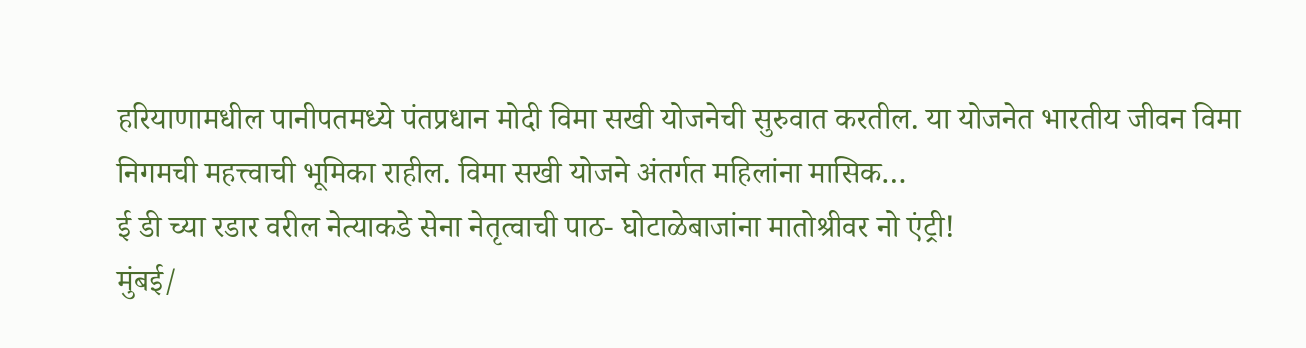हरियाणामधील पानीपतमध्ये पंतप्रधान मोदी विमा सखी योजनेची सुरुवात करतील. या योजनेत भारतीय जीवन विमा निगमची महत्त्वाची भूमिका राहील. विमा सखी योजने अंतर्गत महिलांना मासिक…
ई डी च्या रडार वरील नेत्याकडे सेना नेतृत्वाची पाठ- घोटाळेबाजांना मातोश्रीवर नो एंट्री!
मुंबई/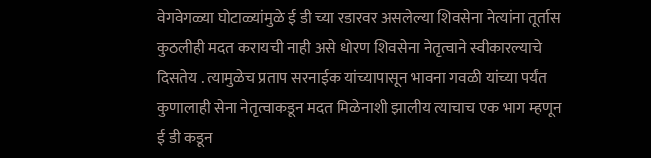वेगवेगळ्या घोटाळ्यांमुळे ई डी च्या रडारवर असलेल्या शिवसेना नेत्यांना तूर्तास कुठलीही मदत करायची नाही असे धोरण शिवसेना नेतृत्वाने स्वीकारल्याचे दिसतेय . त्यामुळेच प्रताप सरनाईक यांच्यापासून भावना गवळी यांच्या पर्यंत कुणालाही सेना नेतृत्वाकडून मदत मिळेनाशी झालीय त्याचाच एक भाग म्हणून ई डी कडून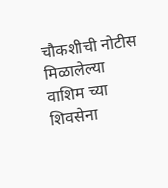चौकशीची नोटीस मिळालेल्या वाशिम च्या शिवसेना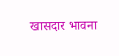खासदार भावना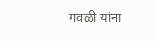गवळी यांना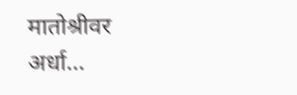मातोश्रीवर अर्धा…